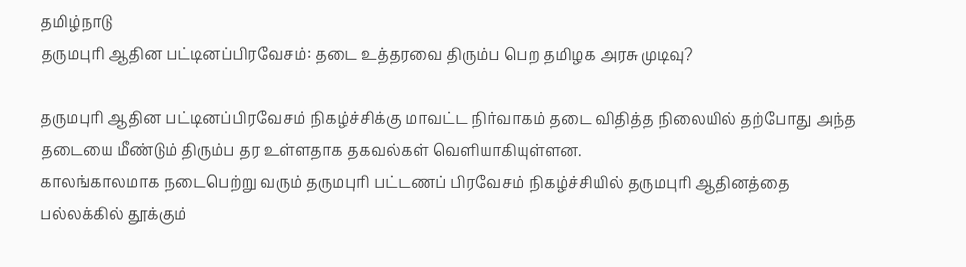தமிழ்நாடு
தருமபுரி ஆதின பட்டினப்பிரவேசம்: தடை உத்தரவை திரும்ப பெற தமிழக அரசு முடிவு?

தருமபுரி ஆதின பட்டினப்பிரவேசம் நிகழ்ச்சிக்கு மாவட்ட நிர்வாகம் தடை விதித்த நிலையில் தற்போது அந்த தடையை மீண்டும் திரும்ப தர உள்ளதாக தகவல்கள் வெளியாகியுள்ளன.
காலங்காலமாக நடைபெற்று வரும் தருமபுரி பட்டணப் பிரவேசம் நிகழ்ச்சியில் தருமபுரி ஆதினத்தை பல்லக்கில் தூக்கும்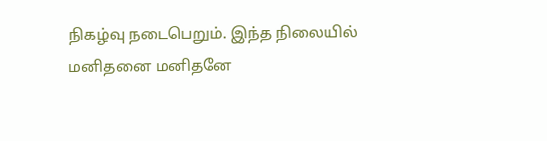நிகழ்வு நடைபெறும். இந்த நிலையில் மனிதனை மனிதனே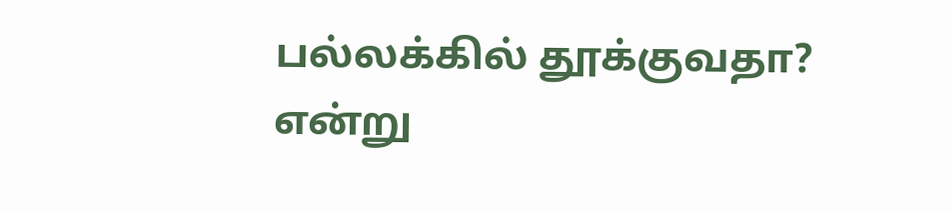பல்லக்கில் தூக்குவதா? என்று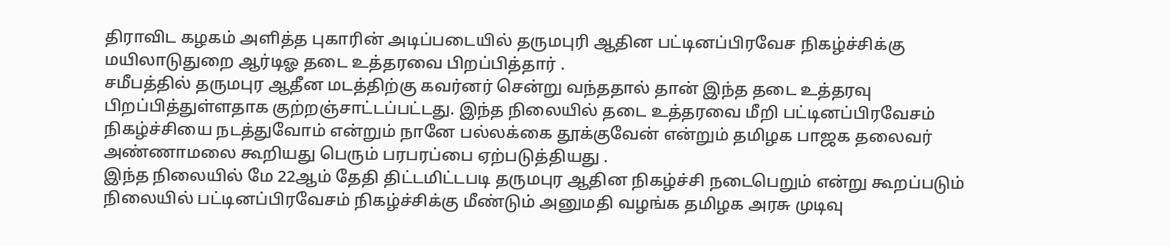திராவிட கழகம் அளித்த புகாரின் அடிப்படையில் தருமபுரி ஆதின பட்டினப்பிரவேச நிகழ்ச்சிக்கு மயிலாடுதுறை ஆர்டிஓ தடை உத்தரவை பிறப்பித்தார் .
சமீபத்தில் தருமபுர ஆதீன மடத்திற்கு கவர்னர் சென்று வந்ததால் தான் இந்த தடை உத்தரவு பிறப்பித்துள்ளதாக குற்றஞ்சாட்டப்பட்டது. இந்த நிலையில் தடை உத்தரவை மீறி பட்டினப்பிரவேசம் நிகழ்ச்சியை நடத்துவோம் என்றும் நானே பல்லக்கை தூக்குவேன் என்றும் தமிழக பாஜக தலைவர் அண்ணாமலை கூறியது பெரும் பரபரப்பை ஏற்படுத்தியது .
இந்த நிலையில் மே 22ஆம் தேதி திட்டமிட்டபடி தருமபுர ஆதின நிகழ்ச்சி நடைபெறும் என்று கூறப்படும் நிலையில் பட்டினப்பிரவேசம் நிகழ்ச்சிக்கு மீண்டும் அனுமதி வழங்க தமிழக அரசு முடிவு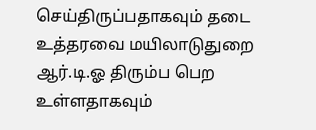செய்திருப்பதாகவும் தடை உத்தரவை மயிலாடுதுறை ஆர்.டி.ஓ திரும்ப பெற உள்ளதாகவும்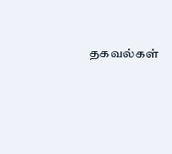தகவல்கள்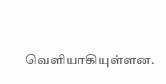வெளியாகியுள்ளன.